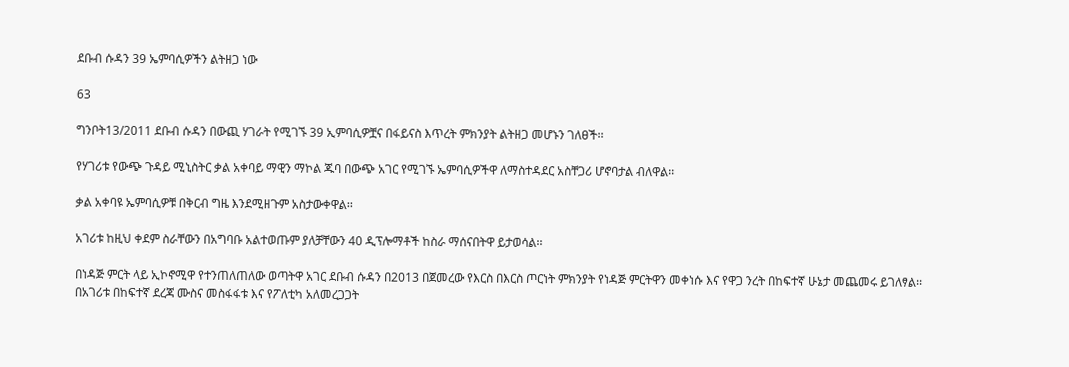ደቡብ ሱዳን 39 ኤምባሲዎችን ልትዘጋ ነው

63

ግንቦት13/2011 ደቡብ ሱዳን በውጪ ሃገራት የሚገኙ 39 ኢምባሲዎቿና በፋይናስ እጥረት ምክንያት ልትዘጋ መሆኑን ገለፀች፡፡

የሃገሪቱ የውጭ ጉዳይ ሚኒስትር ቃል አቀባይ ማዊን ማኮል ጁባ በውጭ አገር የሚገኙ ኤምባሲዎችዋ ለማስተዳደር አስቸጋሪ ሆኖባታል ብለዋል፡፡

ቃል አቀባዩ ኤምባሲዎቹ በቅርብ ግዜ እንደሚዘጉም አስታውቀዋል፡፡

አገሪቱ ከዚህ ቀደም ስራቸውን በአግባቡ አልተወጡም ያለቻቸውን 40 ዲፕሎማቶች ከስራ ማሰናበትዋ ይታወሳል፡፡

በነዳጅ ምርት ላይ ኢኮኖሚዋ የተንጠለጠለው ወጣትዋ አገር ደቡብ ሱዳን በ2013 በጀመረው የእርስ በእርስ ጦርነት ምክንያት የነዳጅ ምርትዋን መቀነሱ እና የዋጋ ንረት በከፍተኛ ሁኔታ መጨመሩ ይገለፃል፡፡
በአገሪቱ በከፍተኛ ደረጃ ሙስና መስፋፋቱ እና የፖለቲካ አለመረጋጋት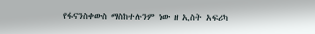የፋናንስቀውስ ማስከተሉንም ነው ዘ ኢስት አፍሪካ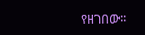የዘገበው፡፡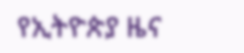የኢትዮጵያ ዜና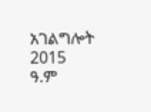አገልግሎት
2015
ዓ.ም